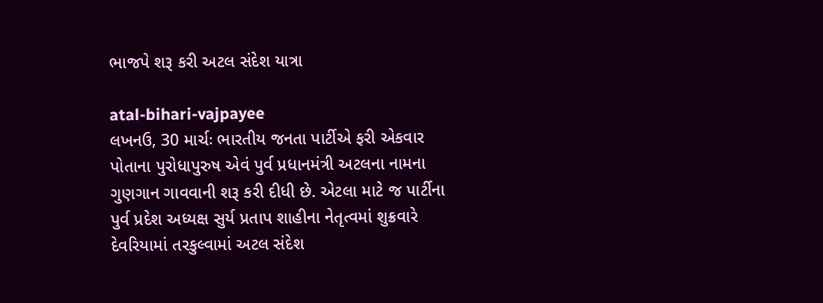ભાજપે શરૂ કરી અટલ સંદેશ યાત્રા

atal-bihari-vajpayee
લખનઉ, 30 માર્ચઃ ભારતીય જનતા પાર્ટીએ ફરી એકવાર પોતાના પુરોધાપુરુષ એવં પુર્વ પ્રધાનમંત્રી અટલના નામના ગુણગાન ગાવવાની શરૂ કરી દીધી છે. એટલા માટે જ પાર્ટીના પુર્વ પ્રદેશ અધ્યક્ષ સુર્ય પ્રતાપ શાહીના નેતૃત્વમાં શુક્રવારે દેવરિયામાં તરકુલ્વામાં અટલ સંદેશ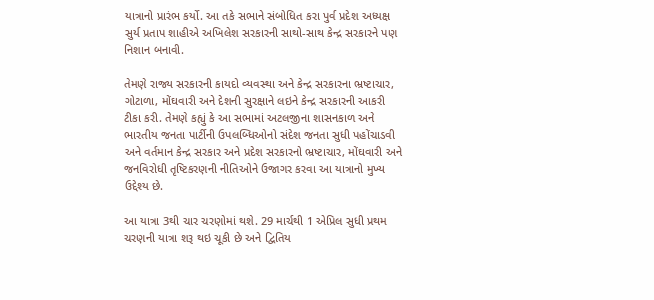યાત્રાનો પ્રારંભ કર્યો. આ તકે સભાને સંબોધિત કરા પુર્વ પ્રદેશ અધ્યક્ષ સુર્ય પ્રતાપ શાહીએ અખિલેશ સરકારની સાથો-સાથ કેન્દ્ર સરકારને પણ નિશાન બનાવી.

તેમણે રાજ્ય સરકારની કાયદો વ્યવસ્થા અને કેન્દ્ર સરકારના ભ્રષ્ટાચાર, ગોટાળા, મોંઘવારી અને દેશની સુરક્ષાને લઇને કેન્દ્ર સરકારની આકરી ટીકા કરી. તેમણે કહ્યું કે આ સભામાં અટલજીના શાસનકાળ અને ભારતીય જનતા પાર્ટીની ઉપલબ્ધિઓનો સંદેશ જનતા સુધી પહોંચાડવી અને વર્તમાન કેન્દ્ર સરકાર અને પ્રદેશ સરકારનો ભ્રષ્ટાચાર, મોંઘવારી અને જનવિરોધી તૃષ્ટિકરણની નીતિઓને ઉજાગર કરવા આ યાત્રાનો મુખ્ય ઉદ્દેશ્ય છે.

આ યાત્રા 3થી ચાર ચરણોમાં થશે. 29 માર્ચથી 1 એપ્રિલ સુધી પ્રથમ ચરણની યાત્રા શરૂ થઇ ચૂકી છે અને દ્વિતિય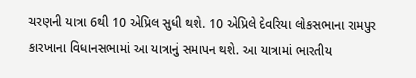ચરણની યાત્રા 6થી 10 એપ્રિલ સુધી થશે. 10 એપ્રિલે દેવરિયા લોકસભાના રામપુર કારખાના વિધાનસભામાં આ યાત્રાનું સમાપન થશે. આ યાત્રામાં ભારતીય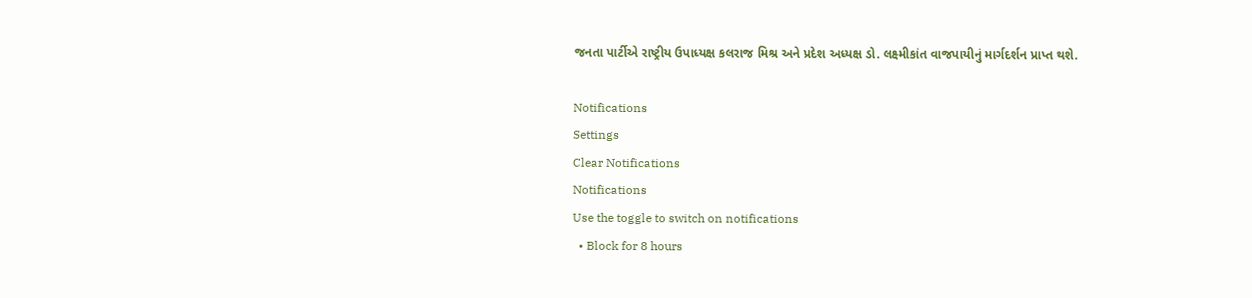જનતા પાર્ટીએ રાષ્ટ્રીય ઉપાધ્યક્ષ કલરાજ મિશ્ર અને પ્રદેશ અધ્યક્ષ ડો. લક્ષ્મીકાંત વાજપાયીનું માર્ગદર્શન પ્રાપ્ત થશે.

Notifications
Settings
Clear Notifications
Notifications
Use the toggle to switch on notifications
  • Block for 8 hours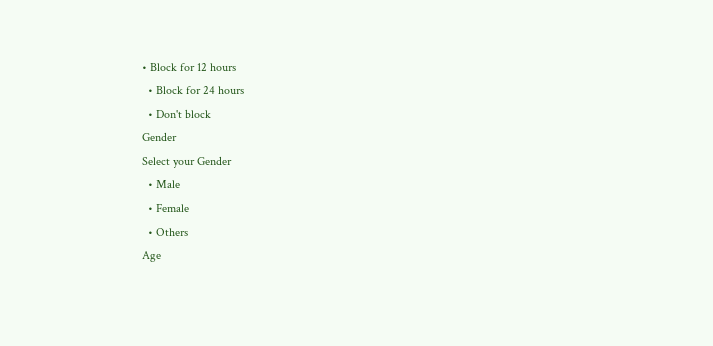• Block for 12 hours
  • Block for 24 hours
  • Don't block
Gender
Select your Gender
  • Male
  • Female
  • Others
Age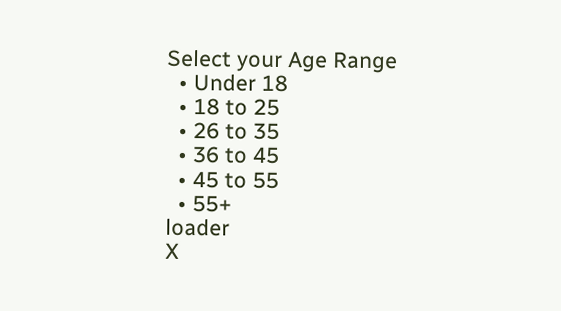Select your Age Range
  • Under 18
  • 18 to 25
  • 26 to 35
  • 36 to 45
  • 45 to 55
  • 55+
loader
X